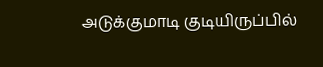அடுக்குமாடி குடியிருப்பில்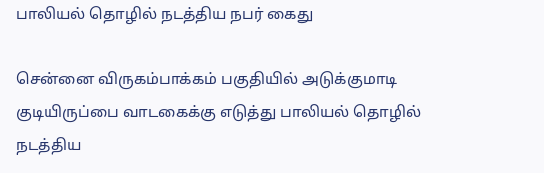பாலியல் தொழில் நடத்திய நபர் கைது

சென்னை விருகம்பாக்கம் பகுதியில் அடுக்குமாடி குடியிருப்பை வாடகைக்கு எடுத்து பாலியல் தொழில் நடத்திய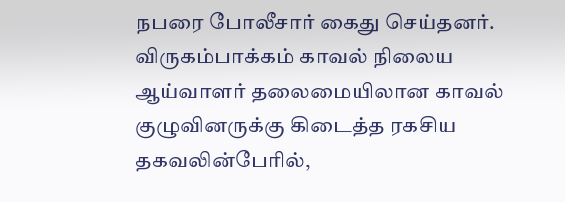நபரை போலீசார் கைது செய்தனர். விருகம்பாக்கம் காவல் நிலைய ஆய்வாளர் தலைமையிலான காவல் குழுவினருக்கு கிடைத்த ரகசிய தகவலின்பேரில்,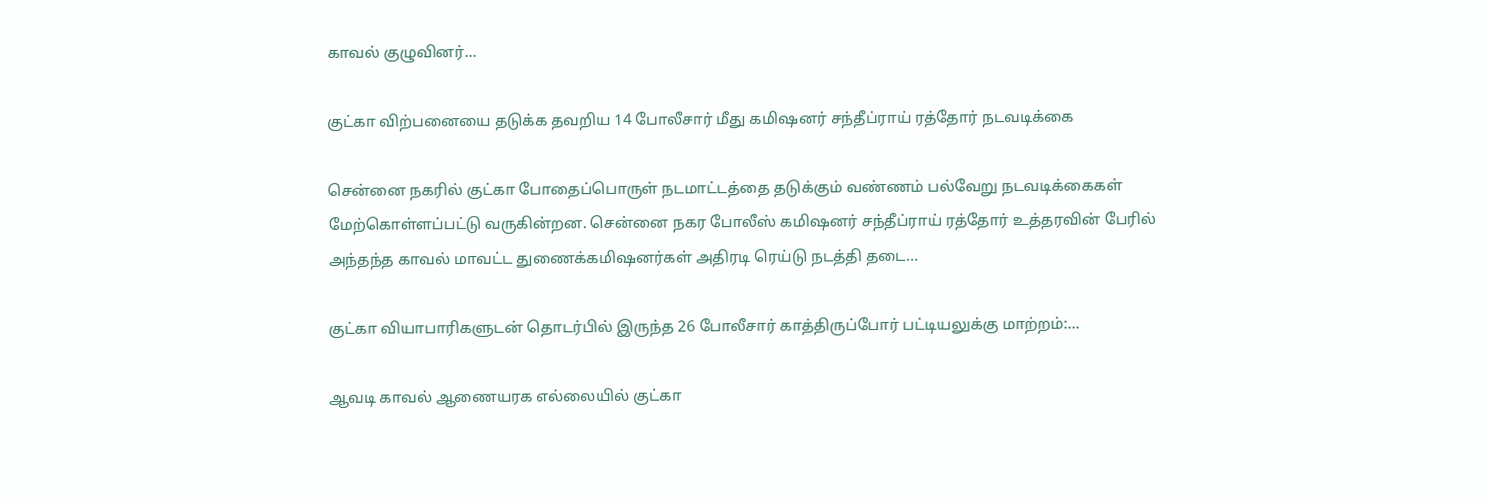காவல் குழுவினர்…

குட்கா விற்பனையை தடுக்க தவறிய 14 போலீசார் மீது கமிஷனர் சந்தீப்ராய் ரத்தோர் நடவடிக்கை

சென்னை நகரில் குட்கா போதைப்பொருள் நடமாட்டத்தை தடுக்கும் வண்ணம் பல்வேறு நடவடிக்கைகள் மேற்கொள்ளப்பட்டு வருகின்றன. சென்னை நகர போலீஸ் கமிஷனர் சந்தீப்ராய் ரத்தோர் உத்தரவின் பேரில் அந்தந்த காவல் மாவட்ட துணைக்கமிஷனர்கள் அதிரடி ரெய்டு நடத்தி தடை…

குட்கா வியாபாரிகளுடன் தொடர்பில் இருந்த 26 போலீசார் காத்திருப்போர் பட்டியலுக்கு மாற்றம்:…

ஆவடி காவல் ஆணையரக எல்லையில் குட்கா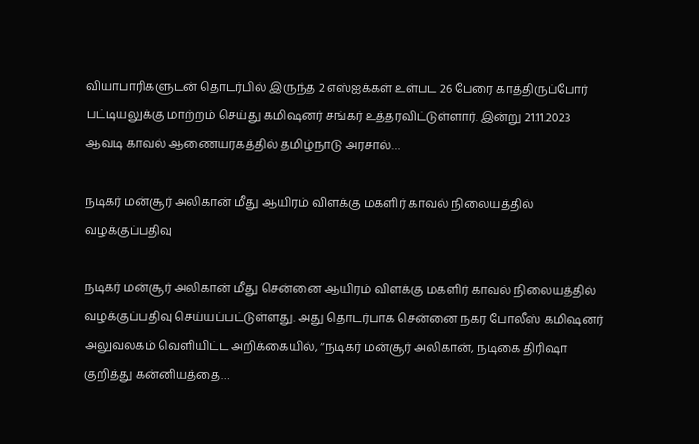வியாபாரிகளுடன் தொடர்பில் இருந்த 2 எஸ்ஐக்கள் உள்பட 26 பேரை காத்திருப்போர் பட்டியலுக்கு மாற்றம் செய்து கமிஷனர் சங்கர் உத்தரவிட்டுள்ளார். இன்று 21.11.2023 ஆவடி காவல் ஆணையரகத்தில் தமிழ்நாடு அரசால்…

நடிகர் மன்சூர் அலிகான் மீது ஆயிரம் விளக்கு மகளிர் காவல் நிலையத்தில் வழக்குப்பதிவு

நடிகர் மன்சூர் அலிகான் மீது சென்னை ஆயிரம் விளக்கு மகளிர் காவல் நிலையத்தில் வழக்குப்பதிவு செய்யப்பட்டுள்ளது. அது தொடர்பாக சென்னை நகர போலீஸ் கமிஷனர் அலுவலகம் வெளியிட்ட அறிக்கையில், ‘‘நடிகர் மன்சூர் அலிகான், நடிகை திரிஷா குறித்து கன்னியத்தை…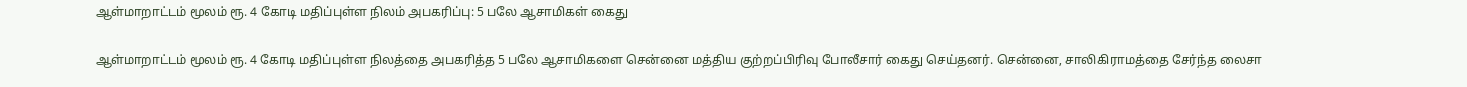ஆள்மாறாட்டம் மூலம் ரூ. 4 கோடி மதிப்புள்ள நிலம் அபகரிப்பு: 5 பலே ஆசாமிகள் கைது

ஆள்மாறாட்டம் மூலம் ரூ. 4 கோடி மதிப்புள்ள நிலத்தை அபகரித்த 5 பலே ஆசாமிகளை சென்னை மத்திய குற்றப்பிரிவு போலீசார் கைது செய்தனர். சென்னை, சாலிகிராமத்தை சேர்ந்த லைசா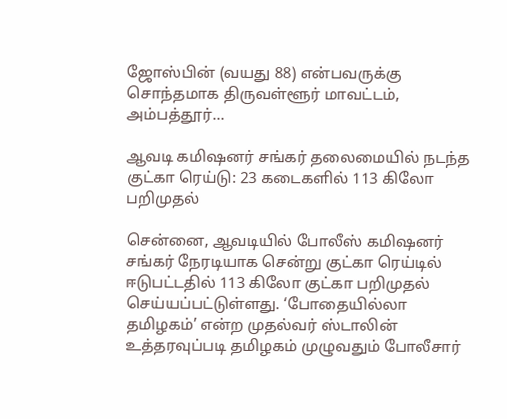ஜோஸ்பின் (வயது 88) என்பவருக்கு சொந்தமாக திருவள்ளூர் மாவட்டம், அம்பத்தூர்…

ஆவடி கமிஷனர் சங்கர் தலைமையில் நடந்த குட்கா ரெய்டு: 23 கடைகளில் 113 கிலோ பறிமுதல்

சென்னை, ஆவடியில் போலீஸ் கமிஷனர் சங்கர் நேரடியாக சென்று குட்கா ரெய்டில் ஈடுபட்டதில் 113 கிலோ குட்கா பறிமுதல் செய்யப்பட்டுள்ளது. ‘போதையில்லா தமிழகம்’ என்ற முதல்வர் ஸ்டாலின் உத்தரவுப்படி தமிழகம் முழுவதும் போலீசார்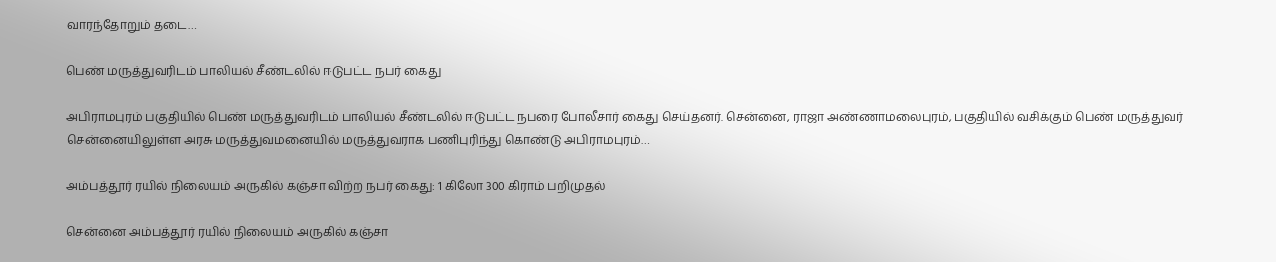வாரந்தோறும் தடை…

பெண் மருத்துவரிடம் பாலியல் சீண்டலில் ஈடுபட்ட நபர் கைது

அபிராமபுரம் பகுதியில் பெண் மருத்துவரிடம் பாலியல் சீண்டலில் ஈடுபட்ட நபரை போலீசார் கைது செய்தனர். சென்னை, ராஜா அண்ணாமலைபுரம், பகுதியில் வசிக்கும் பெண் மருத்துவர் சென்னையிலுள்ள அரசு மருத்துவமனையில் மருத்துவராக பணிபுரிந்து கொண்டு அபிராமபுரம்…

அம்பத்தூர் ரயில் நிலையம் அருகில் கஞ்சா விற்ற நபர் கைது: 1 கிலோ 300 கிராம் பறிமுதல்

சென்னை அம்பத்தூர் ரயில் நிலையம் அருகில் கஞ்சா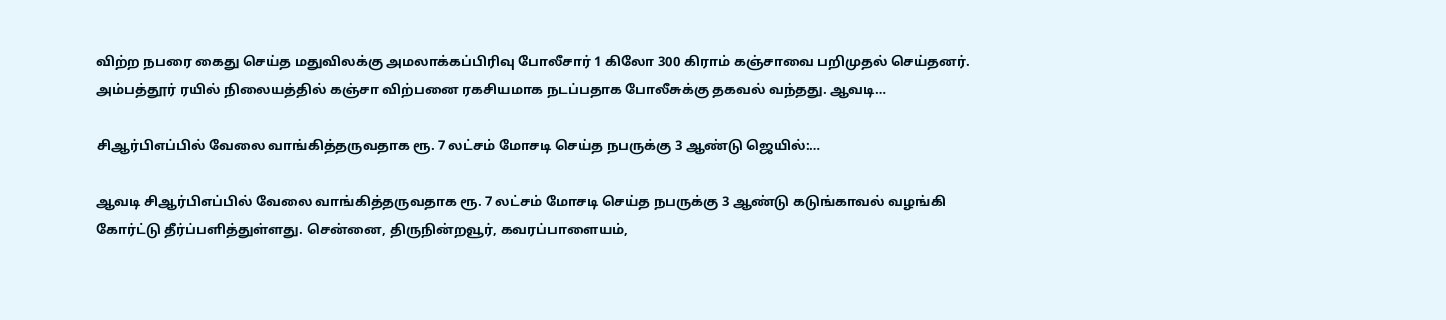விற்ற நபரை கைது செய்த மதுவிலக்கு அமலாக்கப்பிரிவு போலீசார் 1 கிலோ 300 கிராம் கஞ்சாவை பறிமுதல் செய்தனர். அம்பத்தூர் ரயில் நிலையத்தில் கஞ்சா விற்பனை ரகசியமாக நடப்பதாக போலீசுக்கு தகவல் வந்தது. ஆவடி…

சிஆர்பிஎப்பில் வேலை வாங்கித்தருவதாக ரூ. 7 லட்சம் மோசடி செய்த நபருக்கு 3 ஆண்டு ஜெயில்:…

ஆவடி சிஆர்பிஎப்பில் வேலை வாங்கித்தருவதாக ரூ. 7 லட்சம் மோசடி செய்த நபருக்கு 3 ஆண்டு கடுங்காவல் வழங்கி கோர்ட்டு தீர்ப்பளித்துள்ளது. சென்னை, திருநின்றவூர், கவரப்பாளையம்,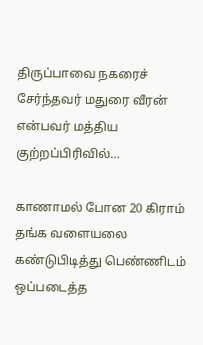திருப்பாவை நகரைச் சேர்ந்தவர் மதுரை வீரன் என்பவர் மத்திய குற்றப்பிரிவில்…

காணாமல் போன 20 கிராம் தங்க வளையலை கண்டுபிடித்து பெண்ணிடம் ஒப்படைத்த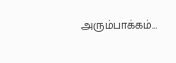அரும்பாக்கம்…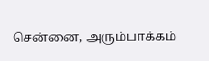சென்னை, அரும்பாக்கம்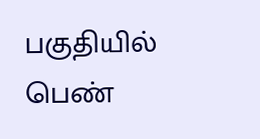பகுதியில் பெண்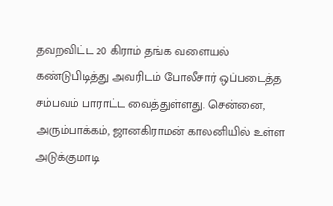தவறவிட்ட 20 கிராம் தங்க வளையல் கண்டுபிடித்து அவரிடம் போலீசார் ஒப்படைத்த சம்பவம் பாராட்ட வைத்துள்ளது. சென்னை, அரும்பாக்கம், ஜானகிராமன் காலனியில் உள்ள அடுக்குமாடி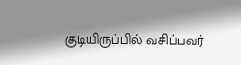குடியிருப்பில் வசிப்பவர்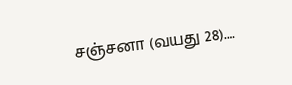சஞ்சனா (வயது 28).…